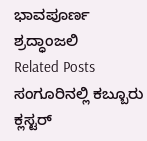ಭಾವಪೂರ್ಣ ಶ್ರದ್ಧಾಂಜಲಿ
Related Posts
ಸಂಗೂರಿನಲ್ಲಿ ಕಬ್ಬೂರು ಕ್ಲಸ್ಟರ್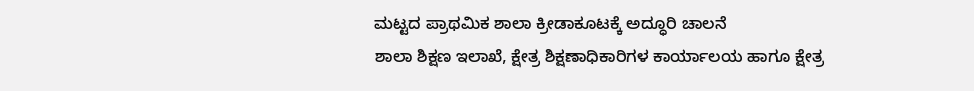ಮಟ್ಟದ ಪ್ರಾಥಮಿಕ ಶಾಲಾ ಕ್ರೀಡಾಕೂಟಕ್ಕೆ ಅದ್ಧೂರಿ ಚಾಲನೆ
ಶಾಲಾ ಶಿಕ್ಷಣ ಇಲಾಖೆ, ಕ್ಷೇತ್ರ ಶಿಕ್ಷಣಾಧಿಕಾರಿಗಳ ಕಾರ್ಯಾಲಯ ಹಾಗೂ ಕ್ಷೇತ್ರ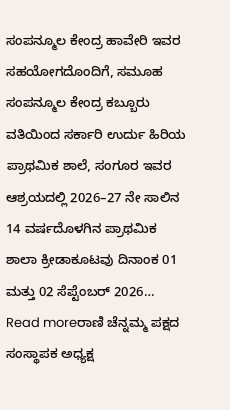ಸಂಪನ್ಮೂಲ ಕೇಂದ್ರ ಹಾವೇರಿ ಇವರ ಸಹಯೋಗದೊಂದಿಗೆ, ಸಮೂಹ ಸಂಪನ್ಮೂಲ ಕೇಂದ್ರ ಕಬ್ಬೂರು ವತಿಯಿಂದ ಸರ್ಕಾರಿ ಉರ್ದು ಹಿರಿಯ ಪ್ರಾಥಮಿಕ ಶಾಲೆ, ಸಂಗೂರ ಇವರ ಆಶ್ರಯದಲ್ಲಿ 2026–27 ನೇ ಸಾಲಿನ 14 ವರ್ಷದೊಳಗಿನ ಪ್ರಾಥಮಿಕ ಶಾಲಾ ಕ್ರೀಡಾಕೂಟವು ದಿನಾಂಕ 01 ಮತ್ತು 02 ಸೆಪ್ಟೆಂಬರ್ 2026…
Read moreರಾಣಿ ಚೆನ್ನಮ್ಮ ಪಕ್ಷದ ಸಂಸ್ಥಾಪಕ ಅಧ್ಯಕ್ಷ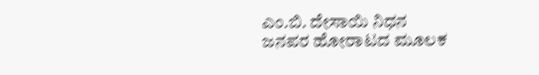ಎಂ.ಬಿ. ದೇಸಾಯಿ ನಿಧನ
ಜನಪರ ಹೋರಾಟದ ಮೂಲಕ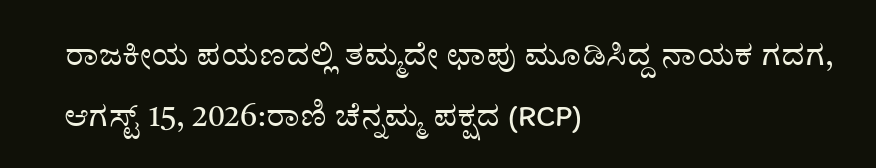ರಾಜಕೀಯ ಪಯಣದಲ್ಲಿ ತಮ್ಮದೇ ಛಾಪು ಮೂಡಿಸಿದ್ದ ನಾಯಕ ಗದಗ, ಆಗಸ್ಟ್ 15, 2026:ರಾಣಿ ಚೆನ್ನಮ್ಮ ಪಕ್ಷದ (RCP)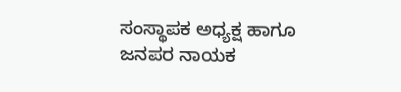ಸಂಸ್ಥಾಪಕ ಅಧ್ಯಕ್ಷ ಹಾಗೂ ಜನಪರ ನಾಯಕ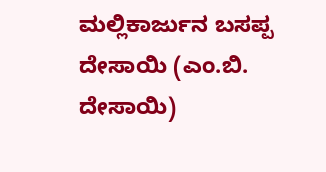ಮಲ್ಲಿಕಾರ್ಜುನ ಬಸಪ್ಪ ದೇಸಾಯಿ (ಎಂ.ಬಿ. ದೇಸಾಯಿ)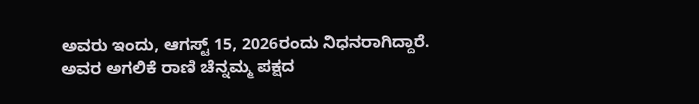ಅವರು ಇಂದು, ಆಗಸ್ಟ್ 15, 2026ರಂದು ನಿಧನರಾಗಿದ್ದಾರೆ. ಅವರ ಅಗಲಿಕೆ ರಾಣಿ ಚೆನ್ನಮ್ಮ ಪಕ್ಷದ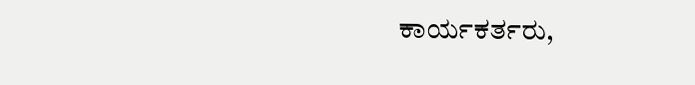ಕಾರ್ಯಕರ್ತರು,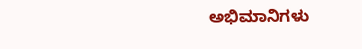ಅಭಿಮಾನಿಗಳು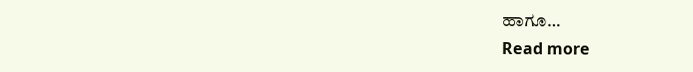ಹಾಗೂ…
Read more